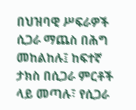በህዝባዊ ሥፍራዎች ሲጋራ ማጨስ በሕግ መከልከሉ፤ ከፍተኛ ታክስ በሲጋራ ምርቶች ላይ መጣሉ፣ የሲጋራ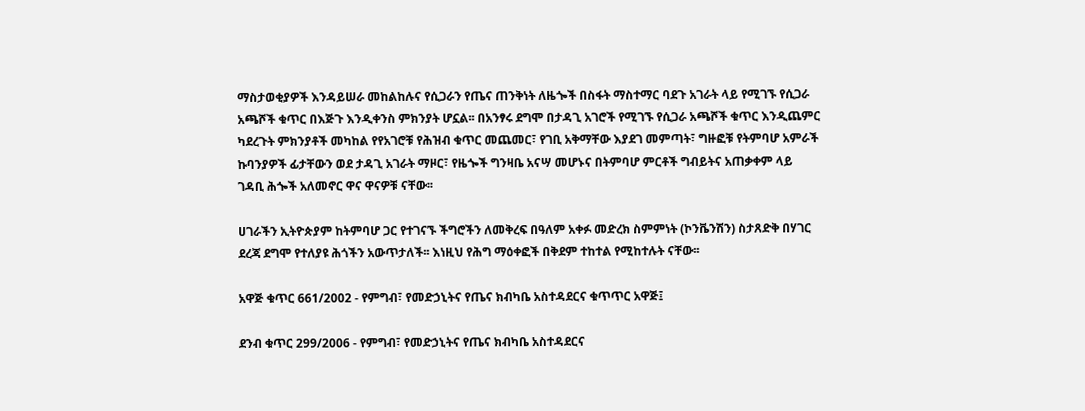ማስታወቂያዎች እንዳይሠራ መከልከሉና የሲጋራን የጤና ጠንቅነት ለዜጐች በስፋት ማስተማር ባደጉ አገራት ላይ የሚገኙ የሲጋራ አጫሾች ቁጥር በእጅጉ እንዲቀንስ ምክንያት ሆኗል፡፡ በአንፃሩ ደግሞ በታዳጊ አገሮች የሚገኙ የሲጋራ አጫሾች ቁጥር እንዲጨምር ካደረጉት ምክንያቶች መካከል የየአገሮቹ የሕዝብ ቁጥር መጨመር፣ የገቢ አቅማቸው እያደገ መምጣት፣ ግዙፎቹ የትምባሆ አምራች ኩባንያዎች ፊታቸውን ወደ ታዳጊ አገራት ማዞር፣ የዜጐች ግንዛቤ አናሣ መሆኑና በትምባሆ ምርቶች ግብይትና አጠቃቀም ላይ ገዳቢ ሕጐች አለመኖር ዋና ዋናዎቹ ናቸው፡፡

ሀገራችን ኢትዮጵያም ከትምባሆ ጋር የተገናኙ ችግሮችን ለመቅረፍ በዓለም አቀፉ መድረክ ስምምነት (ኮንቬንሽን) ስታጸድቅ በሃገር ደረጃ ደግሞ የተለያዩ ሕጎችን አውጥታለች፡፡ እነዚህ የሕግ ማዕቀፎች በቅደም ተከተል የሚከተሉት ናቸው፡፡

አዋጅ ቁጥር 661/2002 - የምግብ፣ የመድኃኒትና የጤና ክብካቤ አስተዳደርና ቁጥጥር አዋጅ፤

ደንብ ቁጥር 299/2006 - የምግብ፣ የመድኃኒትና የጤና ክብካቤ አስተዳደርና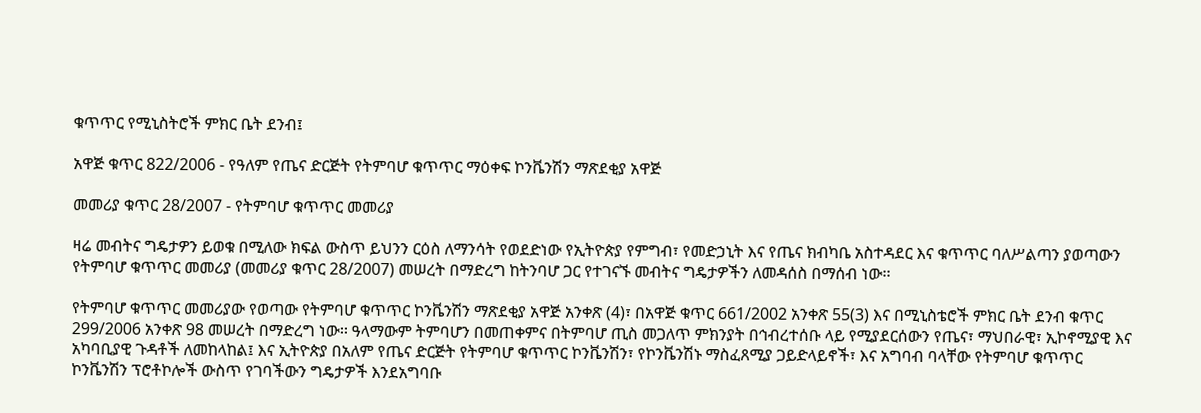ቁጥጥር የሚኒስትሮች ምክር ቤት ደንብ፤

አዋጅ ቁጥር 822/2006 - የዓለም የጤና ድርጅት የትምባሆ ቁጥጥር ማዕቀፍ ኮንቬንሽን ማጽደቂያ አዋጅ

መመሪያ ቁጥር 28/2007 - የትምባሆ ቁጥጥር መመሪያ

ዛሬ መብትና ግዴታዎን ይወቁ በሚለው ክፍል ውስጥ ይህንን ርዕስ ለማንሳት የወደድነው የኢትዮጵያ የምግብ፣ የመድኃኒት እና የጤና ክብካቤ አስተዳደር እና ቁጥጥር ባለሥልጣን ያወጣውን የትምባሆ ቁጥጥር መመሪያ (መመሪያ ቁጥር 28/2007) መሠረት በማድረግ ከትንባሆ ጋር የተገናኙ መብትና ግዴታዎችን ለመዳሰስ በማሰብ ነው፡፡

የትምባሆ ቁጥጥር መመሪያው የወጣው የትምባሆ ቁጥጥር ኮንቬንሽን ማጽደቂያ አዋጅ አንቀጽ (4)፣ በአዋጅ ቁጥር 661/2002 አንቀጽ 55(3) እና በሚኒስቴሮች ምክር ቤት ደንብ ቁጥር 299/2006 አንቀጽ 98 መሠረት በማድረግ ነው፡፡ ዓላማውም ትምባሆን በመጠቀምና በትምባሆ ጢስ መጋለጥ ምክንያት በኅብረተሰቡ ላይ የሚያደርሰውን የጤና፣ ማህበራዊ፣ ኢኮኖሚያዊ እና አካባቢያዊ ጉዳቶች ለመከላከል፤ እና ኢትዮጵያ በአለም የጤና ድርጅት የትምባሆ ቁጥጥር ኮንቬንሽን፣ የኮንቬንሽኑ ማስፈጸሚያ ጋይድላይኖች፣ እና አግባብ ባላቸው የትምባሆ ቁጥጥር ኮንቬንሽን ፕሮቶኮሎች ውስጥ የገባችውን ግዴታዎች እንደአግባቡ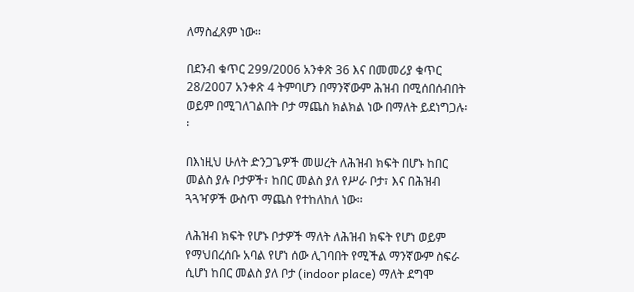ለማስፈጸም ነው፡፡

በደንብ ቁጥር 299/2006 አንቀጽ 36 እና በመመሪያ ቁጥር 28/2007 አንቀጽ 4 ትምባሆን በማንኛውም ሕዝብ በሚሰበሰብበት ወይም በሚገለገልበት ቦታ ማጨስ ክልክል ነው በማለት ይደነግጋሉ፡፡

በእነዚህ ሁለት ድንጋጌዎች መሠረት ለሕዝብ ክፍት በሆኑ ከበር መልስ ያሉ ቦታዎች፣ ከበር መልስ ያለ የሥራ ቦታ፣ እና በሕዝብ ጓጓዣዎች ውስጥ ማጨስ የተከለከለ ነው፡፡

ለሕዝብ ክፍት የሆኑ ቦታዎች ማለት ለሕዝብ ክፍት የሆነ ወይም የማህበረሰቡ አባል የሆነ ሰው ሊገባበት የሚችል ማንኛውም ስፍራ ሲሆነ ከበር መልስ ያለ ቦታ (indoor place) ማለት ደግሞ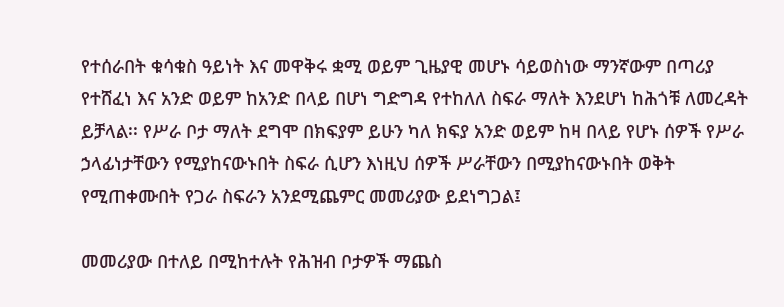የተሰራበት ቁሳቁስ ዓይነት እና መዋቅሩ ቋሚ ወይም ጊዜያዊ መሆኑ ሳይወስነው ማንኛውም በጣሪያ የተሸፈነ እና አንድ ወይም ከአንድ በላይ በሆነ ግድግዳ የተከለለ ስፍራ ማለት እንደሆነ ከሕጎቹ ለመረዳት ይቻላል፡፡ የሥራ ቦታ ማለት ደግሞ በክፍያም ይሁን ካለ ክፍያ አንድ ወይም ከዛ በላይ የሆኑ ሰዎች የሥራ ኃላፊነታቸውን የሚያከናውኑበት ስፍራ ሲሆን እነዚህ ሰዎች ሥራቸውን በሚያከናውኑበት ወቅት የሚጠቀሙበት የጋራ ስፍራን አንደሚጨምር መመሪያው ይደነግጋል፤

መመሪያው በተለይ በሚከተሉት የሕዝብ ቦታዎች ማጨስ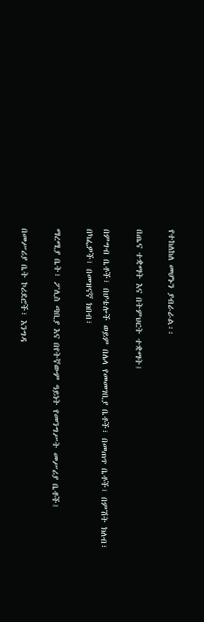የተከለከለ መሆኑን ያብራራል፡፡

በጤና ተቋማት እና በትምህርት ተቋማት፤

በምግብ ቤቶች፣ በሆቴሎች ወይም በሌላ የመመገቢያ ቤቶች፣ በመጠጥ ቤቶች፣ በምሽት ክለብ፣ በካፌዎች፣ በመዝናኛ ክበብ፣

ማረሚያ ቤት፣ ፖሊስ ጣቢያ እና በየትኛውም ዓይነት የመንግሥት መሥሪያ ቤቶች፤

በመሥሪያ ቤት ኮሪደሮች፣ እንግዳ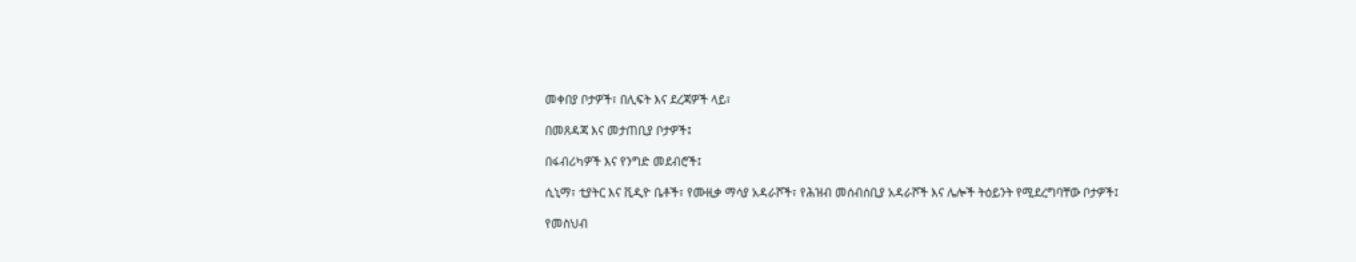መቀበያ ቦታዎች፣ በሊፍት እና ደረጃዎች ላይ፣

በመጸዳጃ እና መታጠቢያ ቦታዎች፤

በፋብሪካዎች እና የንግድ መደብሮች፤

ሲኒማ፣ ቲያትር እና ቪዲዮ ቤቶች፣ የሙዚቃ ማሳያ አዳራሾች፣ የሕዝብ መሰብሰቢያ አዳራሾች እና ሌሎች ትዕይንት የሚደረግባቸው ቦታዎች፤

የመስህብ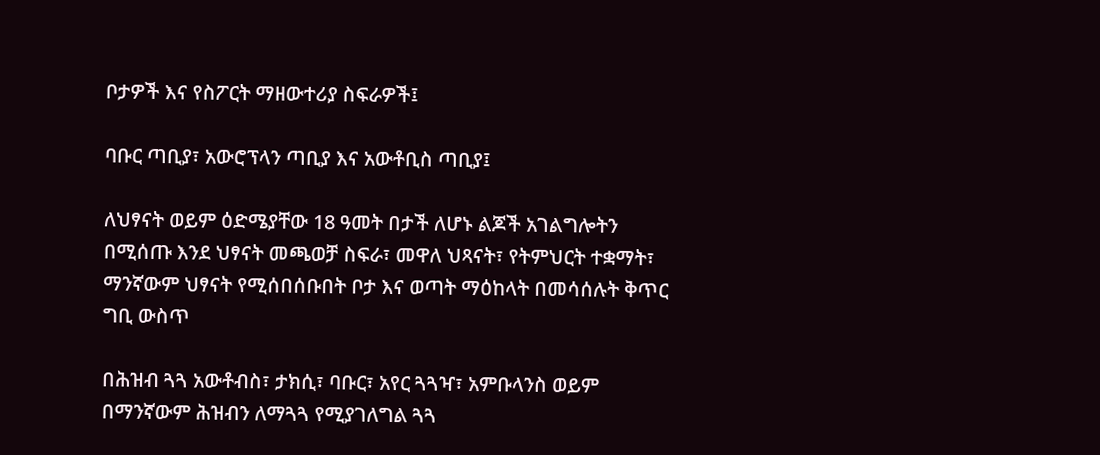ቦታዎች እና የስፖርት ማዘውተሪያ ስፍራዎች፤

ባቡር ጣቢያ፣ አውሮፕላን ጣቢያ እና አውቶቢስ ጣቢያ፤

ለህፃናት ወይም ዕድሜያቸው 18 ዓመት በታች ለሆኑ ልጆች አገልግሎትን በሚሰጡ እንደ ህፃናት መጫወቻ ስፍራ፣ መዋለ ህጻናት፣ የትምህርት ተቋማት፣ ማንኛውም ህፃናት የሚሰበሰቡበት ቦታ እና ወጣት ማዕከላት በመሳሰሉት ቅጥር ግቢ ውስጥ

በሕዝብ ጓጓ አውቶብስ፣ ታክሲ፣ ባቡር፣ አየር ጓጓዣ፣ አምቡላንስ ወይም በማንኛውም ሕዝብን ለማጓጓ የሚያገለግል ጓጓ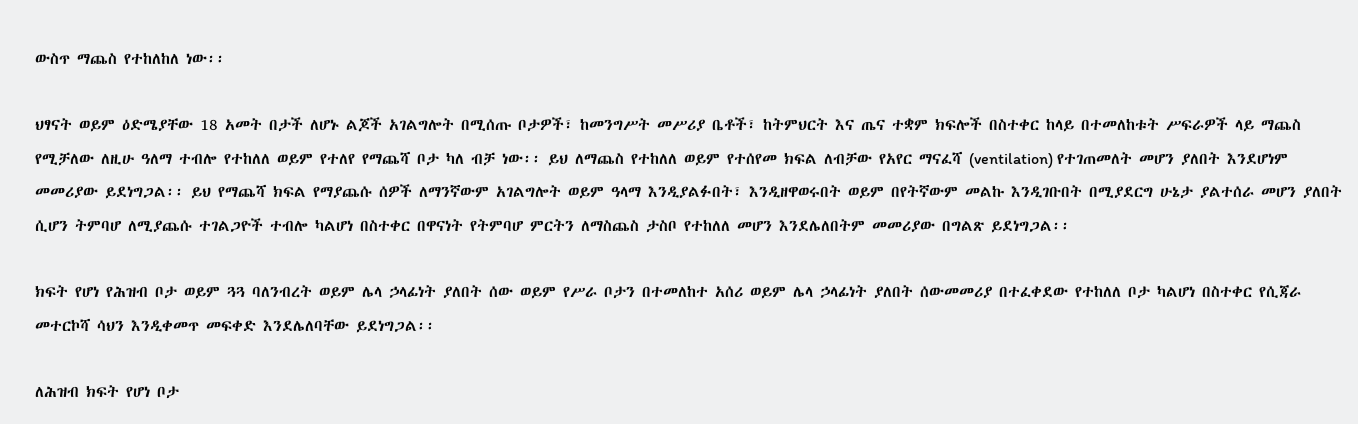ውስጥ ማጨስ የተከለከለ ነው፡፡

ህፃናት ወይም ዕድሜያቸው 18 አመት በታች ለሆኑ ልጆች አገልግሎት በሚሰጡ ቦታዎች፣ ከመንግሥት መሥሪያ ቤቶች፣ ከትምህርት እና ጤና ተቋም ክፍሎች በስተቀር ከላይ በተመለከቱት ሥፍራዎች ላይ ማጨስ የሚቻለው ለዚሁ ዓለማ ተብሎ የተከለለ ወይም የተለየ የማጨሻ ቦታ ካለ ብቻ ነው፡፡ ይህ ለማጨስ የተከለለ ወይም የተሰየመ ክፍል ለብቻው የአየር ማናፈሻ (ventilation) የተገጠመለት መሆን ያለበት እንደሆነም መመሪያው ይደነግጋል፡፡ ይህ የማጨሻ ክፍል የማያጨሱ ሰዎች ለማንኛውም አገልግሎት ወይም ዓላማ እንዲያልፉበት፣ እንዲዘዋወሩበት ወይም በየትኛውም መልኩ እንዲገቡበት በሚያደርግ ሁኔታ ያልተሰራ መሆን ያለበት ሲሆን ትምባሆ ለሚያጨሱ ተገልጋዮች ተብሎ ካልሆነ በስተቀር በዋናነት የትምባሆ ምርትን ለማስጨስ ታስቦ የተከለለ መሆን እንደሌለበትም መመሪያው በግልጽ ይደነግጋል፡፡

ክፍት የሆነ የሕዝብ ቦታ ወይም ጓጓ ባለንብረት ወይም ሌላ ኃላፊነት ያለበት ሰው ወይም የሥራ ቦታን በተመለከተ አሰሪ ወይም ሌላ ኃላፊነት ያለበት ሰውመመሪያ በተፈቀደው የተከለለ ቦታ ካልሆነ በስተቀር የሲጃራ መተርኮሻ ሳህን እንዲቀመጥ መፍቀድ እንደሌለባቸው ይደነግጋል፡፡

ለሕዝብ ክፍት የሆነ ቦታ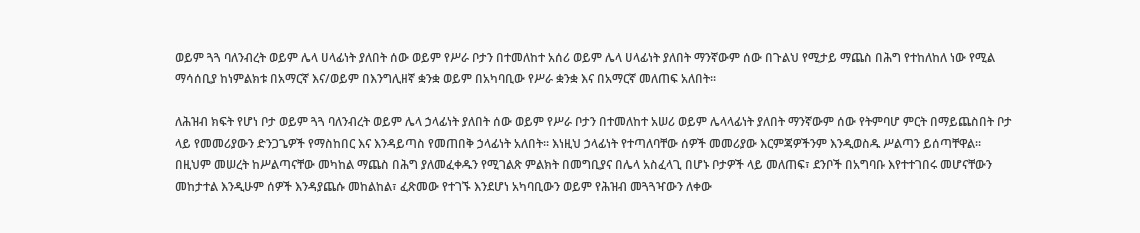ወይም ጓጓ ባለንብረት ወይም ሌላ ሀላፊነት ያለበት ሰው ወይም የሥራ ቦታን በተመለከተ አሰሪ ወይም ሌላ ሀላፊነት ያለበት ማንኛውም ሰው በጉልህ የሚታይ ማጨስ በሕግ የተከለከለ ነው የሚል ማሳሰቢያ ከነምልክቱ በአማርኛ እና/ወይም በእንግሊዘኛ ቋንቋ ወይም በአካባቢው የሥራ ቋንቋ እና በአማርኛ መለጠፍ አለበት፡፡

ለሕዝብ ክፍት የሆነ ቦታ ወይም ጓጓ ባለንብረት ወይም ሌላ ኃላፊነት ያለበት ሰው ወይም የሥራ ቦታን በተመለከተ አሠሪ ወይም ሌላላፊነት ያለበት ማንኛውም ሰው የትምባሆ ምርት በማይጨስበት ቦታ ላይ የመመሪያውን ድንጋጌዎች የማስከበር እና እንዳይጣስ የመጠበቅ ኃላፊነት አለበት፡፡ እነዚህ ኃላፊነት የተጣለባቸው ሰዎች መመሪያው እርምጃዎችንም እንዲወስዱ ሥልጣን ይሰጣቸዋል፡፡ በዚህም መሠረት ከሥልጣናቸው መካከል ማጨስ በሕግ ያለመፈቀዱን የሚገልጽ ምልክት በመግቢያና በሌላ አስፈላጊ በሆኑ ቦታዎች ላይ መለጠፍ፣ ደንቦች በአግባቡ እየተተገበሩ መሆናቸውን መከታተል እንዲሁም ሰዎች እንዳያጨሱ መከልከል፣ ፈጽመው የተገኙ እንደሆነ አካባቢውን ወይም የሕዝብ መጓጓዣውን ለቀው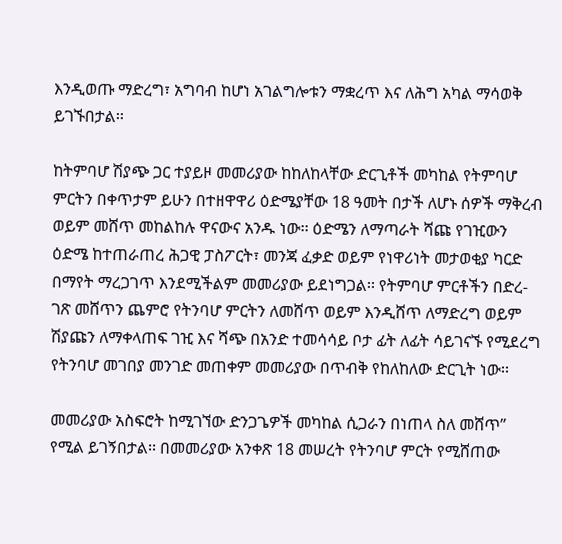እንዲወጡ ማድረግ፣ አግባብ ከሆነ አገልግሎቱን ማቋረጥ እና ለሕግ አካል ማሳወቅ ይገኙበታል፡፡

ከትምባሆ ሽያጭ ጋር ተያይዞ መመሪያው ከከለከላቸው ድርጊቶች መካከል የትምባሆ ምርትን በቀጥታም ይሁን በተዘዋዋሪ ዕድሜያቸው 18 ዓመት በታች ለሆኑ ሰዎች ማቅረብ ወይም መሸጥ መከልከሉ ዋናውና አንዱ ነው፡፡ ዕድሜን ለማጣራት ሻጩ የገዢውን ዕድሜ ከተጠራጠረ ሕጋዊ ፓስፖርት፣ መንጃ ፈቃድ ወይም የነዋሪነት መታወቂያ ካርድ በማየት ማረጋገጥ እንደሚችልም መመሪያው ይደነግጋል፡፡ የትምባሆ ምርቶችን በድረ-ገጽ መሸጥን ጨምሮ የትንባሆ ምርትን ለመሸጥ ወይም እንዲሸጥ ለማድረግ ወይም ሽያጩን ለማቀላጠፍ ገዢ እና ሻጭ በአንድ ተመሳሳይ ቦታ ፊት ለፊት ሳይገናኙ የሚደረግ የትንባሆ መገበያ መንገድ መጠቀም መመሪያው በጥብቅ የከለከለው ድርጊት ነው፡፡

መመሪያው አስፍሮት ከሚገኘው ድንጋጌዎች መካከል ሲጋራን በነጠላ ስለ መሸጥ” የሚል ይገኝበታል፡፡ በመመሪያው አንቀጽ 18 መሠረት የትንባሆ ምርት የሚሸጠው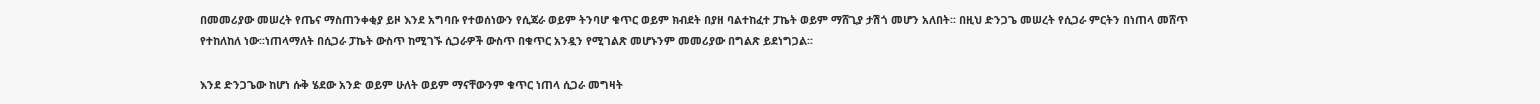በመመሪያው መሠረት የጤና ማስጠንቀቂያ ይዞ እንደ አግባቡ የተወሰነውን የሲጃራ ወይም ትንባሆ ቁጥር ወይም ክብደት በያዘ ባልተከፈተ ፓኬት ወይም ማሸጊያ ታሽጎ መሆን አለበት፡፡ በዚህ ድንጋጌ መሠረት የሲጋራ ምርትን በነጠላ መሸጥ የተከለከለ ነው፡፡ነጠላማለት በሲጋራ ፓኬት ውስጥ ከሚገኙ ሲጋራዎች ውስጥ በቁጥር አንዷን የሚገልጽ መሆኑንም መመሪያው በግልጽ ይደነግጋል፡፡

እንደ ድንጋጌው ከሆነ ሱቅ ሄደው አንድ ወይም ሁለት ወይም ማናቸውንም ቁጥር ነጠላ ሲጋራ መግዛት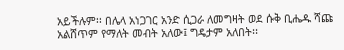አይችሉም፡፡ በሌላ አነጋገር አንድ ሲጋራ ለመግዛት ወደ ሱቅ ቢሔዱ ሻጩ አልሸጥም የማለት መብት አለው፤ ግዴታም አለበት፡፡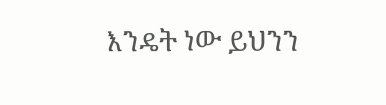እንዴት ነው ይህንን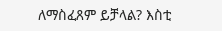ለማስፈጸም ይቻላል? እስቲ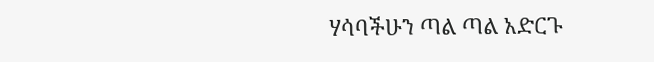ሃሳባችሁን ጣል ጣል አድርጉ